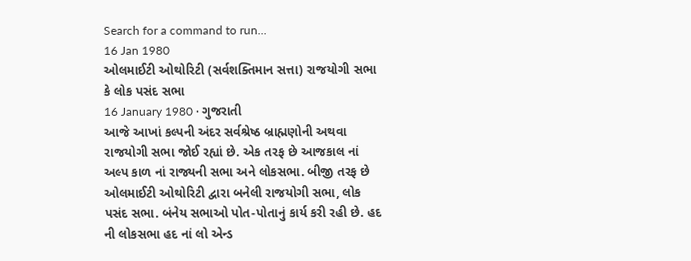Search for a command to run...
16 Jan 1980
ઓલમાઈટી ઓથોરિટી (સર્વશક્તિમાન સત્તા) રાજયોગી સભા કે લોક પસંદ સભા
16 January 1980 · ગુજરાતી
આજે આખાં કલ્પની અંદર સર્વશ્રેષ્ઠ બ્રાહ્મણોની અથવા રાજયોગી સભા જોઈ રહ્યાં છે. એક તરફ છે આજકાલ નાં અલ્પ કાળ નાં રાજ્યની સભા અને લોકસભા. બીજી તરફ છે ઓલમાઈટી ઓથોરિટી દ્વારા બનેલી રાજયોગી સભા, લોક પસંદ સભા. બંનેય સભાઓ પોત-પોતાનું કાર્ય કરી રહી છે. હદ ની લોકસભા હદ નાં લો એન્ડ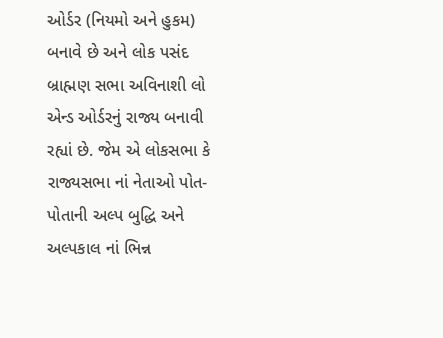ઓર્ડર (નિયમો અને હુકમ) બનાવે છે અને લોક પસંદ બ્રાહ્મણ સભા અવિનાશી લો એન્ડ ઓર્ડરનું રાજ્ય બનાવી રહ્યાં છે. જેમ એ લોકસભા કે રાજ્યસભા નાં નેતાઓ પોત-પોતાની અલ્પ બુદ્ધિ અને અલ્પકાલ નાં ભિન્ન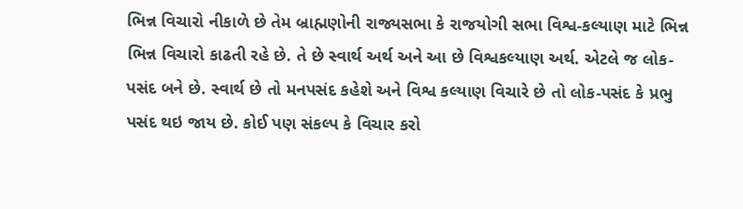ભિન્ન વિચારો નીકાળે છે તેમ બ્રાહ્મણોની રાજ્યસભા કે રાજયોગી સભા વિશ્વ-કલ્યાણ માટે ભિન્ન ભિન્ન વિચારો કાઢતી રહે છે. તે છે સ્વાર્થ અર્થ અને આ છે વિશ્વકલ્યાણ અર્થ. એટલે જ લોક-પસંદ બને છે. સ્વાર્થ છે તો મનપસંદ કહેશે અને વિશ્વ કલ્યાણ વિચારે છે તો લોક-પસંદ કે પ્રભુ પસંદ થઇ જાય છે. કોઈ પણ સંકલ્પ કે વિચાર કરો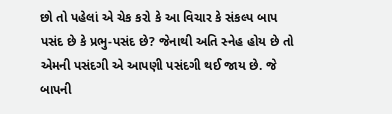છો તો પહેલાં એ ચેક કરો કે આ વિચાર કે સંકલ્પ બાપ પસંદ છે કે પ્રભુ-પસંદ છે? જેનાથી અતિ સ્નેહ હોય છે તો એમની પસંદગી એ આપણી પસંદગી થઈ જાય છે. જે બાપની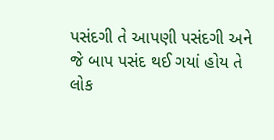પસંદગી તે આપણી પસંદગી અને જે બાપ પસંદ થઈ ગયાં હોય તે લોક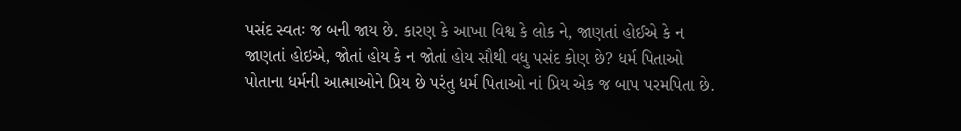પસંદ સ્વતઃ જ બની જાય છે. કારણ કે આખા વિશ્વ કે લોક ને, જાણતાં હોઈએ કે ન જાણતાં હોઇએ, જોતાં હોય કે ન જોતાં હોય સૌથી વધુ પસંદ કોણ છે? ધર્મ પિતાઓ પોતાના ધર્મની આત્માઓને પ્રિય છે પરંતુ ધર્મ પિતાઓ નાં પ્રિય એક જ બાપ પરમપિતા છે.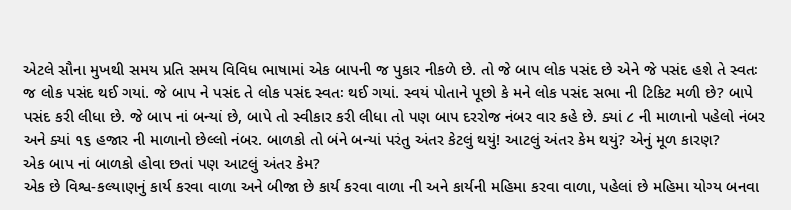એટલે સૌના મુખથી સમય પ્રતિ સમય વિવિધ ભાષામાં એક બાપની જ પુકાર નીકળે છે. તો જે બાપ લોક પસંદ છે એને જે પસંદ હશે તે સ્વતઃ જ લોક પસંદ થઈ ગયાં. જે બાપ ને પસંદ તે લોક પસંદ સ્વતઃ થઈ ગયાં. સ્વયં પોતાને પૂછો કે મને લોક પસંદ સભા ની ટિકિટ મળી છે? બાપે પસંદ કરી લીધા છે. જે બાપ નાં બન્યાં છે, બાપે તો સ્વીકાર કરી લીધા તો પણ બાપ દરરોજ નંબર વાર કહે છે. ક્યાં ૮ ની માળાનો પહેલો નંબર અને ક્યાં ૧૬ હજાર ની માળાનો છેલ્લો નંબર. બાળકો તો બંને બન્યાં પરંતુ અંતર કેટલું થયું! આટલું અંતર કેમ થયું? એનું મૂળ કારણ?
એક બાપ નાં બાળકો હોવા છતાં પણ આટલું અંતર કેમ?
એક છે વિશ્વ-કલ્યાણનું કાર્ય કરવા વાળા અને બીજા છે કાર્ય કરવા વાળા ની અને કાર્યની મહિમા કરવા વાળા, પહેલાં છે મહિમા યોગ્ય બનવા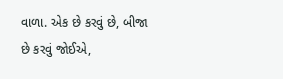વાળા. એક છે કરવું છે, બીજા છે કરવું જોઈએ,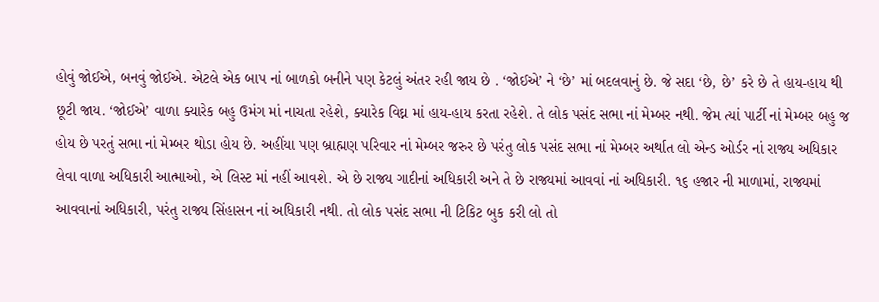હોવું જોઈએ, બનવું જોઈએ. એટલે એક બાપ નાં બાળકો બનીને પણ કેટલું અંતર રહી જાય છે . ‘જોઈએ’ ને ‘છે’ માં બદલવાનું છે. જે સદા ‘છે, છે’ કરે છે તે હાય-હાય થી છૂટી જાય. ‘જોઈએ’ વાળા ક્યારેક બહુ ઉમંગ માં નાચતા રહેશે, ક્યારેક વિઘ્ન માં હાય-હાય કરતા રહેશે. તે લોક પસંદ સભા નાં મેમ્બર નથી. જેમ ત્યાં પાર્ટી નાં મેમ્બર બહુ જ હોય છે પરતું સભા નાં મેમ્બર થોડા હોય છે. અહીંયા પણ બ્રાહ્મણ પરિવાર નાં મેમ્બર જરુર છે પરંતુ લોક પસંદ સભા નાં મેમ્બર અર્થાત લો એન્ડ ઓર્ડર નાં રાજ્ય અધિકાર લેવા વાળા અધિકારી આત્માઓ, એ લિસ્ટ માં નહીં આવશે. એ છે રાજ્ય ગાદીનાં અધિકારી અને તે છે રાજ્યમાં આવવાં નાં અધિકારી. ૧૬ હજાર ની માળામાં, રાજ્યમાં આવવાનાં અધિકારી, પરંતુ રાજ્ય સિંહાસન નાં અધિકારી નથી. તો લોક પસંદ સભા ની ટિકિટ બુક કરી લો તો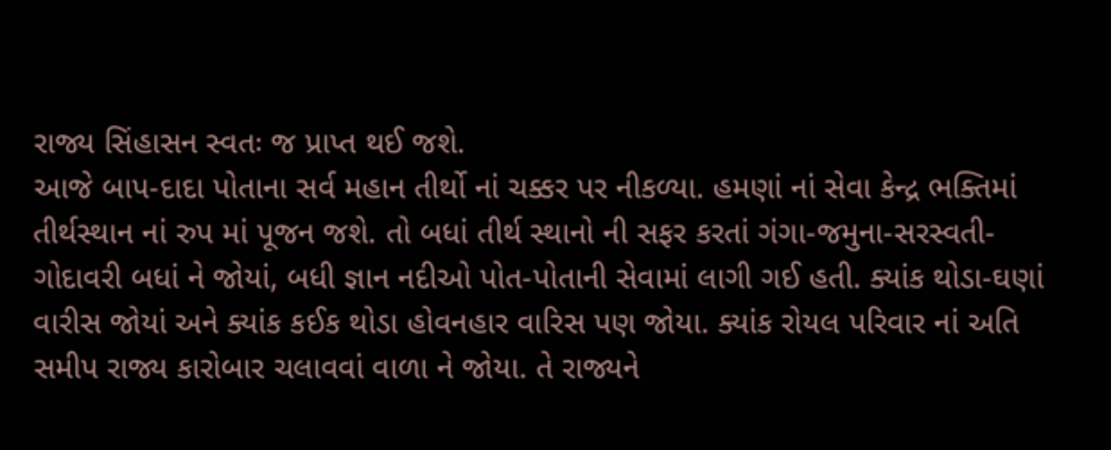રાજ્ય સિંહાસન સ્વતઃ જ પ્રાપ્ત થઈ જશે.
આજે બાપ-દાદા પોતાના સર્વ મહાન તીર્થો નાં ચક્કર પર નીકળ્યા. હમણાં નાં સેવા કેન્દ્ર ભક્તિમાં તીર્થસ્થાન નાં રુપ માં પૂજન જશે. તો બધાં તીર્થ સ્થાનો ની સફર કરતાં ગંગા-જમુના-સરસ્વતી-ગોદાવરી બધાં ને જોયાં, બધી જ્ઞાન નદીઓ પોત-પોતાની સેવામાં લાગી ગઈ હતી. ક્યાંક થોડા-ઘણાં વારીસ જોયાં અને ક્યાંક કઈક થોડા હોવનહાર વારિસ પણ જોયા. ક્યાંક રોયલ પરિવાર નાં અતિ સમીપ રાજ્ય કારોબાર ચલાવવાં વાળા ને જોયા. તે રાજ્યને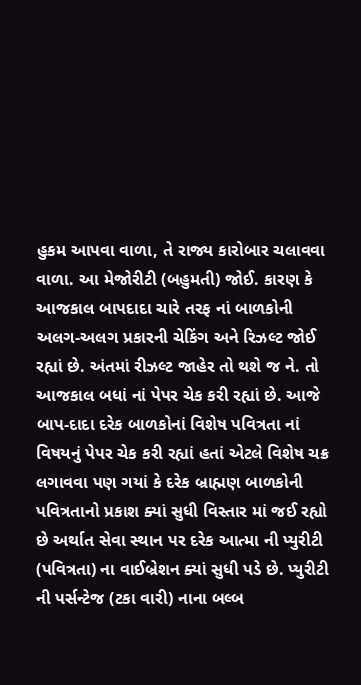હુકમ આપવા વાળા, તે રાજ્ય કારોબાર ચલાવવા વાળા. આ મેજોરીટી (બહુમતી) જોઈ. કારણ કે આજકાલ બાપદાદા ચારે તરફ નાં બાળકોની અલગ-અલગ પ્રકારની ચેકિંગ અને રિઝલ્ટ જોઈ રહ્યાં છે. અંતમાં રીઝલ્ટ જાહેર તો થશે જ ને. તો આજકાલ બધાં નાં પેપર ચેક કરી રહ્યાં છે. આજે બાપ-દાદા દરેક બાળકોનાં વિશેષ પવિત્રતા નાં વિષયનું પેપર ચેક કરી રહ્યાં હતાં એટલે વિશેષ ચક્ર લગાવવા પણ ગયાં કે દરેક બ્રાહ્મણ બાળકોની પવિત્રતાનો પ્રકાશ ક્યાં સુધી વિસ્તાર માં જઈ રહ્યો છે અર્થાત સેવા સ્થાન પર દરેક આત્મા ની પ્યુરીટી (પવિત્રતા) ના વાઈબ્રેશન ક્યાં સુધી પડે છે. પ્યુરીટી ની પર્સન્ટેજ (ટકા વારી) નાના બલ્બ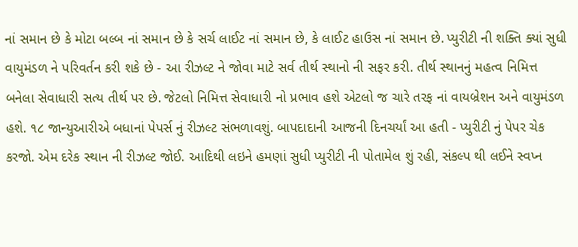નાં સમાન છે કે મોટા બલ્બ નાં સમાન છે કે સર્ચ લાઈટ નાં સમાન છે, કે લાઈટ હાઉસ નાં સમાન છે. પ્યુરીટી ની શક્તિ ક્યાં સુધી વાયુમંડળ ને પરિવર્તન કરી શકે છે - આ રીઝલ્ટ ને જોવા માટે સર્વ તીર્થ સ્થાનો ની સફર કરી. તીર્થ સ્થાનનું મહત્વ નિમિત્ત બનેલા સેવાધારી સત્ય તીર્થ પર છે. જેટલો નિમિત્ત સેવાધારી નો પ્રભાવ હશે એટલો જ ચારે તરફ નાં વાયબ્રેશન અને વાયુમંડળ હશે. ૧૮ જાન્યુઆરીએ બધાનાં પેપર્સ નું રીઝલ્ટ સંભળાવશું. બાપદાદાની આજની દિનચર્યાં આ હતી - પ્યુરીટી નું પેપર ચેક કરજો. એમ દરેક સ્થાન ની રીઝલ્ટ જોઈ. આદિથી લઇને હમણાં સુધી પ્યુરીટી ની પોતામેલ શું રહી, સંકલ્પ થી લઈને સ્વપ્ન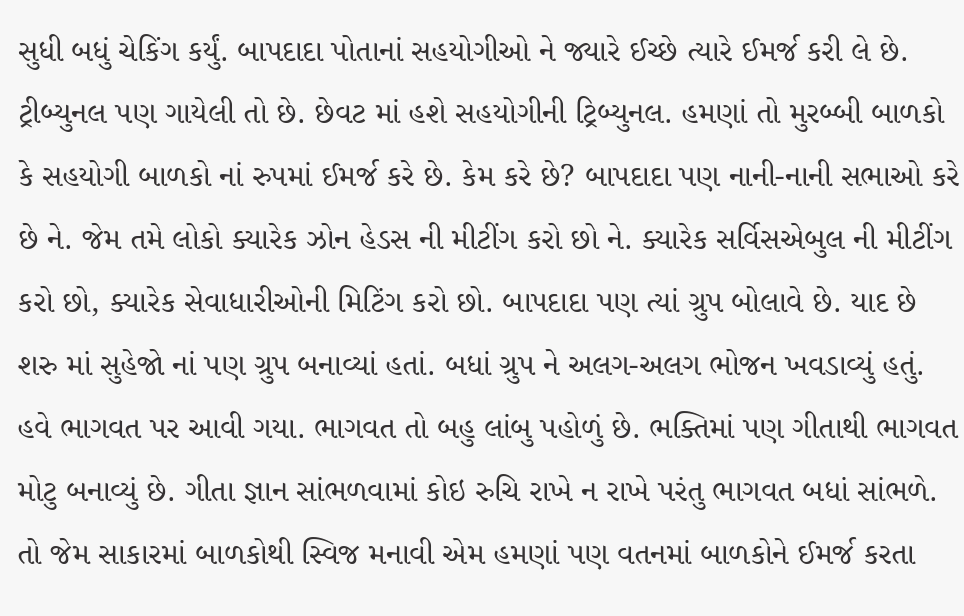સુધી બધું ચેકિંગ કર્યું. બાપદાદા પોતાનાં સહયોગીઓ ને જ્યારે ઈચ્છે ત્યારે ઈમર્જ કરી લે છે. ટ્રીબ્યુનલ પણ ગાયેલી તો છે. છેવટ માં હશે સહયોગીની ટ્રિબ્યુનલ. હમણાં તો મુરબ્બી બાળકો કે સહયોગી બાળકો નાં રુપમાં ઈમર્જ કરે છે. કેમ કરે છે? બાપદાદા પણ નાની-નાની સભાઓ કરે છે ને. જેમ તમે લોકો ક્યારેક ઝોન હેડસ ની મીટીંગ કરો છો ને. ક્યારેક સર્વિસએબુલ ની મીટીંગ કરો છો, ક્યારેક સેવાધારીઓની મિટિંગ કરો છો. બાપદાદા પણ ત્યાં ગ્રુપ બોલાવે છે. યાદ છે શરુ માં સુહેજો નાં પણ ગ્રુપ બનાવ્યાં હતાં. બધાં ગ્રુપ ને અલગ-અલગ ભોજન ખવડાવ્યું હતું. હવે ભાગવત પર આવી ગયા. ભાગવત તો બહુ લાંબુ પહોળું છે. ભક્તિમાં પણ ગીતાથી ભાગવત મોટુ બનાવ્યું છે. ગીતા જ્ઞાન સાંભળવામાં કોઇ રુચિ રાખે ન રાખે પરંતુ ભાગવત બધાં સાંભળે. તો જેમ સાકારમાં બાળકોથી સ્વિજ મનાવી એમ હમણાં પણ વતનમાં બાળકોને ઈમર્જ કરતા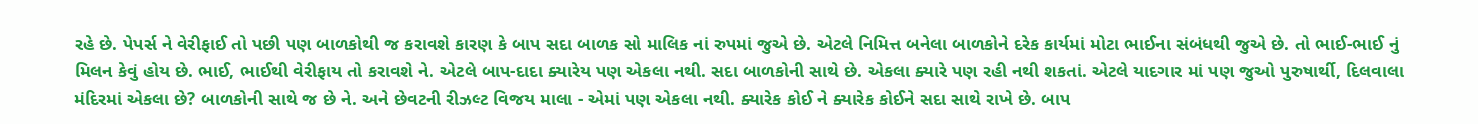રહે છે. પેપર્સ ને વેરીફાઈ તો પછી પણ બાળકોથી જ કરાવશે કારણ કે બાપ સદા બાળક સો માલિક નાં રુપમાં જુએ છે. એટલે નિમિત્ત બનેલા બાળકોને દરેક કાર્યમાં મોટા ભાઈના સંબંધથી જુએ છે. તો ભાઈ-ભાઈ નું મિલન કેવું હોય છે. ભાઈ, ભાઈથી વેરીફાય તો કરાવશે ને. એટલે બાપ-દાદા ક્યારેય પણ એકલા નથી. સદા બાળકોની સાથે છે. એકલા ક્યારે પણ રહી નથી શકતાં. એટલે યાદગાર માં પણ જુઓ પુરુષાર્થી, દિલવાલા મંદિરમાં એકલા છે? બાળકોની સાથે જ છે ને. અને છેવટની રીઝલ્ટ વિજય માલા - એમાં પણ એકલા નથી. ક્યારેક કોઈ ને ક્યારેક કોઈને સદા સાથે રાખે છે. બાપ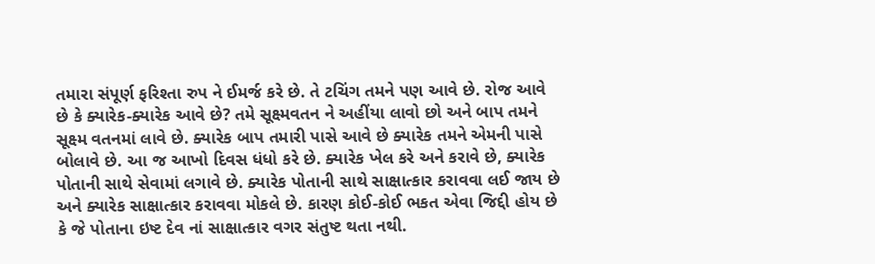તમારા સંપૂર્ણ ફરિશ્તા રુપ ને ઈમર્જ કરે છે. તે ટચિંગ તમને પણ આવે છે. રોજ આવે છે કે ક્યારેક-ક્યારેક આવે છે? તમે સૂક્ષ્મવતન ને અહીંયા લાવો છો અને બાપ તમને સૂક્ષ્મ વતનમાં લાવે છે. ક્યારેક બાપ તમારી પાસે આવે છે ક્યારેક તમને એમની પાસે બોલાવે છે. આ જ આખો દિવસ ધંધો કરે છે. ક્યારેક ખેલ કરે અને કરાવે છે, ક્યારેક પોતાની સાથે સેવામાં લગાવે છે. ક્યારેક પોતાની સાથે સાક્ષાત્કાર કરાવવા લઈ જાય છે અને ક્યારેક સાક્ષાત્કાર કરાવવા મોકલે છે. કારણ કોઈ-કોઈ ભકત એવા જિદ્દી હોય છે કે જે પોતાના ઇષ્ટ દેવ નાં સાક્ષાત્કાર વગર સંતુષ્ટ થતા નથી.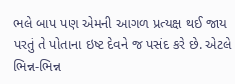ભલે બાપ પણ એમની આગળ પ્રત્યક્ષ થઈ જાય પરતું તે પોતાના ઇષ્ટ દેવને જ પસંદ કરે છે. એટલે ભિન્ન-ભિન્ન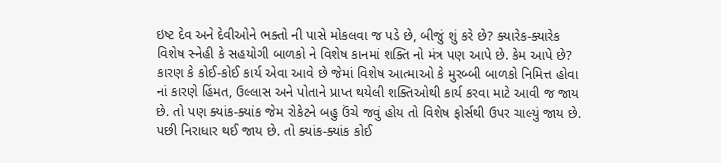ઇષ્ટ દેવ અને દેવીઓને ભક્તો ની પાસે મોકલવા જ પડે છે, બીજું શું કરે છે? ક્યારેક-ક્યારેક વિશેષ સ્નેહી કે સહયોગી બાળકો ને વિશેષ કાનમાં શક્તિ નો મંત્ર પણ આપે છે. કેમ આપે છે? કારણ કે કોઈ-કોઈ કાર્ય એવા આવે છે જેમાં વિશેષ આત્માઓ કે મુરબ્બી બાળકો નિમિત્ત હોવા નાં કારણે હિંમત, ઉલ્લાસ અને પોતાને પ્રાપ્ત થયેલી શક્તિઓથી કાર્ય કરવા માટે આવી જ જાય છે. તો પણ ક્યાંક-ક્યાંક જેમ રોકેટને બહુ ઉંચે જવું હોય તો વિશેષ ફોર્સથી ઉપર ચાલ્યું જાય છે. પછી નિરાધાર થઈ જાય છે. તો ક્યાંક-ક્યાંક કોઈ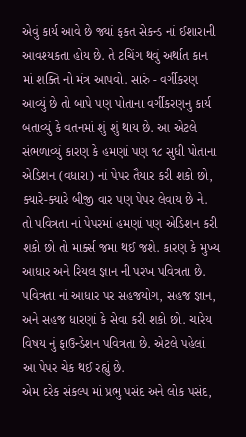એવું કાર્ય આવે છે જ્યાં ફકત સેકન્ડ નાં ઈશારાની આવશ્યકતા હોય છે. તે ટચિંગ થવું અર્થાત કાન માં શક્તિ નો મંત્ર આપવો. સારું - વર્ગીકરણ આવ્યું છે તો બાપે પણ પોતાના વર્ગીકરણનુ કાર્ય બતાવ્યું કે વતનમાં શું શું થાય છે. આ એટલે સંભળાવ્યું કારણ કે હમણાં પણ ૧૮ સુધી પોતાના એડિશન (વધારા) નાં પેપર તૈયાર કરી શકો છો, ક્યારે-ક્યારે બીજી વાર પણ પેપર લેવાય છે ને. તો પવિત્રતા નાં પેપરમાં હમણાં પણ એડિશન કરી શકો છો તો માર્ક્સ જમા થઈ જશે. કારણ કે મુખ્ય આધાર અને રિયલ જ્ઞાન ની પરખ પવિત્રતા છે. પવિત્રતા નાં આધાર પર સહજયોગ, સહજ જ્ઞાન, અને સહજ ધારણાં કે સેવા કરી શકો છો. ચારેય વિષય નું ફાઉન્ડેશન પવિત્રતા છે. એટલે પહેલાં આ પેપર ચેક થઈ રહ્યું છે.
એમ દરેક સંકલ્પ માં પ્રભુ પસંદ અને લોક પસંદ,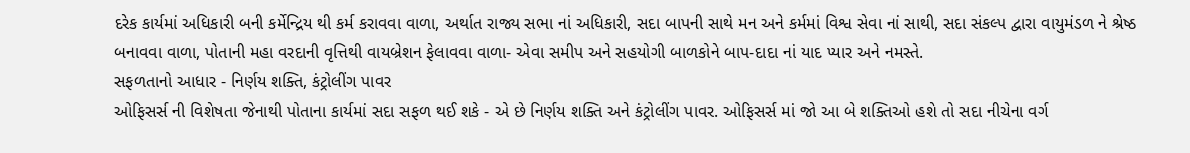દરેક કાર્યમાં અધિકારી બની કર્મેન્દ્રિય થી કર્મ કરાવવા વાળા, અર્થાત રાજ્ય સભા નાં અધિકારી, સદા બાપની સાથે મન અને કર્મમાં વિશ્વ સેવા નાં સાથી, સદા સંકલ્પ દ્વારા વાયુમંડળ ને શ્રેષ્ઠ બનાવવા વાળા, પોતાની મહા વરદાની વૃત્તિથી વાયબ્રેશન ફેલાવવા વાળા- એવા સમીપ અને સહયોગી બાળકોને બાપ-દાદા નાં યાદ પ્યાર અને નમસ્તે.
સફળતાનો આધાર - નિર્ણય શક્તિ, કંટ્રોલીંગ પાવર
ઓફિસર્સ ની વિશેષતા જેનાથી પોતાના કાર્યમાં સદા સફળ થઈ શકે - એ છે નિર્ણય શક્તિ અને કંટ્રોલીંગ પાવર. ઓફિસર્સ માં જો આ બે શક્તિઓ હશે તો સદા નીચેના વર્ગ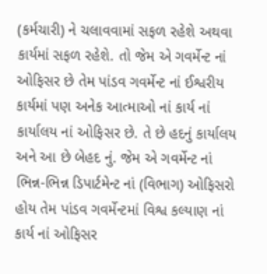(કર્મચારી) ને ચલાવવામાં સફળ રહેશે અથવા કાર્યમાં સફળ રહેશે. તો જેમ એ ગવર્મેન્ટ નાં ઓફિસર છે તેમ પાંડવ ગવર્મેન્ટ નાં ઈશ્વરીય કાર્યમાં પણ અનેક આત્માઓ નાં કાર્ય નાં કાર્યાલય નાં ઓફિસર છે. તે છે હદનું કાર્યાલય અને આ છે બેહદ નું. જેમ એ ગવર્મેન્ટ નાં ભિન્ન-ભિન્ન ડિપાર્ટમેન્ટ નાં (વિભાગ) ઓફિસરો હોય તેમ પાંડવ ગવર્મેન્ટમાં વિશ્વ કલ્યાણ નાં કાર્ય નાં ઓફિસર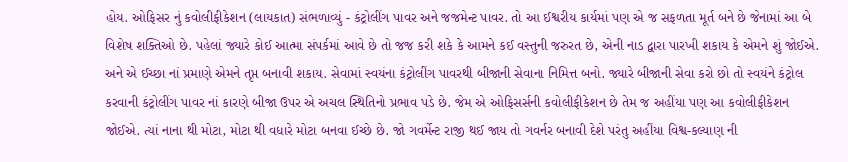હોય. ઓફિસર નું કવોલીફીકેશન (લાયકાત) સંભળાવ્યું - કંટ્રોલીંગ પાવર અને જજમેન્ટ પાવર. તો આ ઈશ્વરીય કાર્યમાં પણ એ જ સફળતા મૂર્ત બને છે જેનામાં આ બે વિશેષ શક્તિઓ છે. પહેલાં જ્યારે કોઈ આત્મા સંપર્કમાં આવે છે તો જજ કરી શકે કે આમને કઈ વસ્તુની જરુરત છે, એની નાડ દ્વારા પારખી શકાય કે એમને શું જોઈએ. અને એ ઈચ્છા નાં પ્રમાણે એમને તૃપ્ત બનાવી શકાય. સેવામાં સ્વયંના કંટ્રોલીંગ પાવરથી બીજાની સેવાના નિમિત્ત બનો. જ્યારે બીજાની સેવા કરો છો તો સ્વયંને કંટ્રોલ કરવાની કંટ્રોલીંગ પાવર નાં કારણે બીજા ઉપર એ અચલ સ્થિતિનો પ્રભાવ પડે છે. જેમ એ ઓફિસર્સની કવોલીફીકેશન છે તેમ જ અહીંયા પણ આ કવોલીફીકેશન જોઈએ. ત્યાં નાના થી મોટા, મોટા થી વધારે મોટા બનવા ઈચ્છે છે. જો ગવર્મેન્ટ રાજી થઈ જાય તો ગવર્નર બનાવી દેશે પરંતુ અહીંયા વિશ્વ-કલ્યાણ ની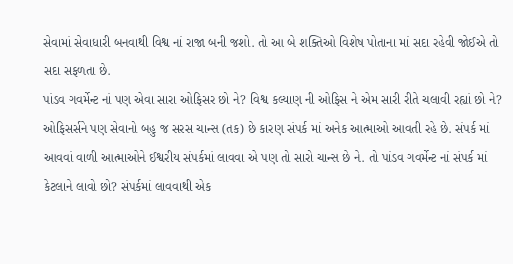સેવામાં સેવાધારી બનવાથી વિશ્વ નાં રાજા બની જશો. તો આ બે શક્તિઓ વિશેષ પોતાના માં સદા રહેવી જોઈએ તો સદા સફળતા છે.
પાંડવ ગવર્મેન્ટ નાં પણ એવા સારા ઓફિસર છો ને? વિશ્વ કલ્યાણ ની ઓફિસ ને એમ સારી રીતે ચલાવી રહ્યાં છો ને? ઓફિસર્સને પણ સેવાનો બહુ જ સરસ ચાન્સ (તક) છે કારણ સંપર્ક માં અનેક આત્માઓ આવતી રહે છે. સંપર્ક માં આવવાં વાળી આત્માઓને ઈશ્વરીય સંપર્કમાં લાવવા એ પણ તો સારો ચાન્સ છે ને. તો પાંડવ ગવર્મેન્ટ નાં સંપર્ક માં કેટલાને લાવો છો? સંપર્કમાં લાવવાથી એક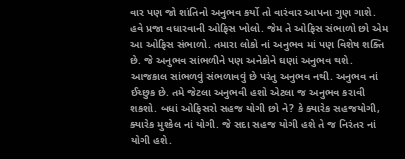વાર પણ જો શાંતિનો અનુભવ કર્યો તો વારંવાર આપના ગુણ ગાશે. હવે પ્રજા વધારવાની ઓફિસ ખોલો. જેમ તે ઓફિસ સંભાળો છો એમ આ ઓફિસ સંભાળો. તમારા લોકો નાં અનુભવ માં પણ વિશેષ શક્તિ છે. જે અનુભવ સાંભળીને પણ અનેકોને ઘણાં અનુભવ થશે. આજકાલ સાંભળવું સંભળાવવું છે પરંતુ અનુભવ નથી. અનુભવ નાં ઈચ્છુક છે. તમે જેટલા અનુભવી હશો એટલા જ અનુભવ કરાવી શકશો. બધાં ઓફિસરો સહજ યોગી છો ને? કે ક્યારેક સહજયોગી, ક્યારેક મુશ્કેલ નાં યોગી. જે સદા સહજ યોગી હશે તે જ નિરંતર નાં યોગી હશે.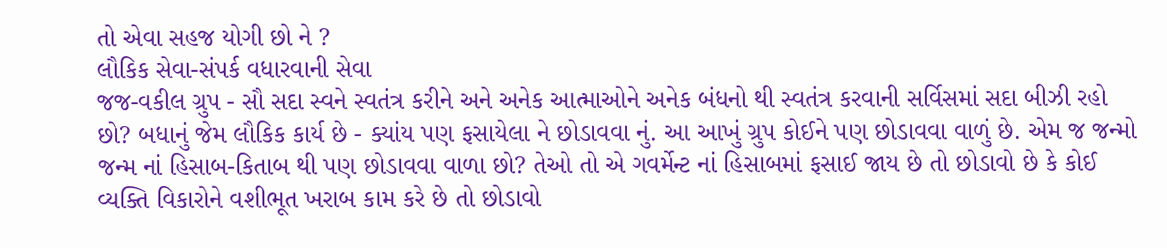તો એવા સહજ યોગી છો ને ?
લૌકિક સેવા-સંપર્ક વધારવાની સેવા
જજ-વકીલ ગ્રુપ - સૌ સદા સ્વને સ્વતંત્ર કરીને અને અનેક આત્માઓને અનેક બંધનો થી સ્વતંત્ર કરવાની સર્વિસમાં સદા બીઝી રહો છો? બધાનું જેમ લૌકિક કાર્ય છે - ક્યાંય પણ ફસાયેલા ને છોડાવવા નું. આ આખું ગ્રુપ કોઈને પણ છોડાવવા વાળું છે. એમ જ જન્મો જન્મ નાં હિસાબ-કિતાબ થી પણ છોડાવવા વાળા છો? તેઓ તો એ ગવર્મેન્ટ નાં હિસાબમાં ફસાઈ જાય છે તો છોડાવો છે કે કોઈ વ્યક્તિ વિકારોને વશીભૂત ખરાબ કામ કરે છે તો છોડાવો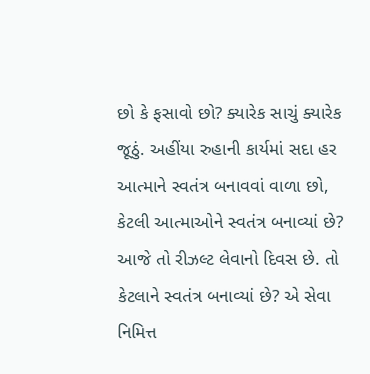છો કે ફસાવો છો? ક્યારેક સાચું ક્યારેક જૂઠું. અહીંયા રુહાની કાર્યમાં સદા હર આત્માને સ્વતંત્ર બનાવવાં વાળા છો, કેટલી આત્માઓને સ્વતંત્ર બનાવ્યાં છે? આજે તો રીઝલ્ટ લેવાનો દિવસ છે. તો કેટલાને સ્વતંત્ર બનાવ્યાં છે? એ સેવા નિમિત્ત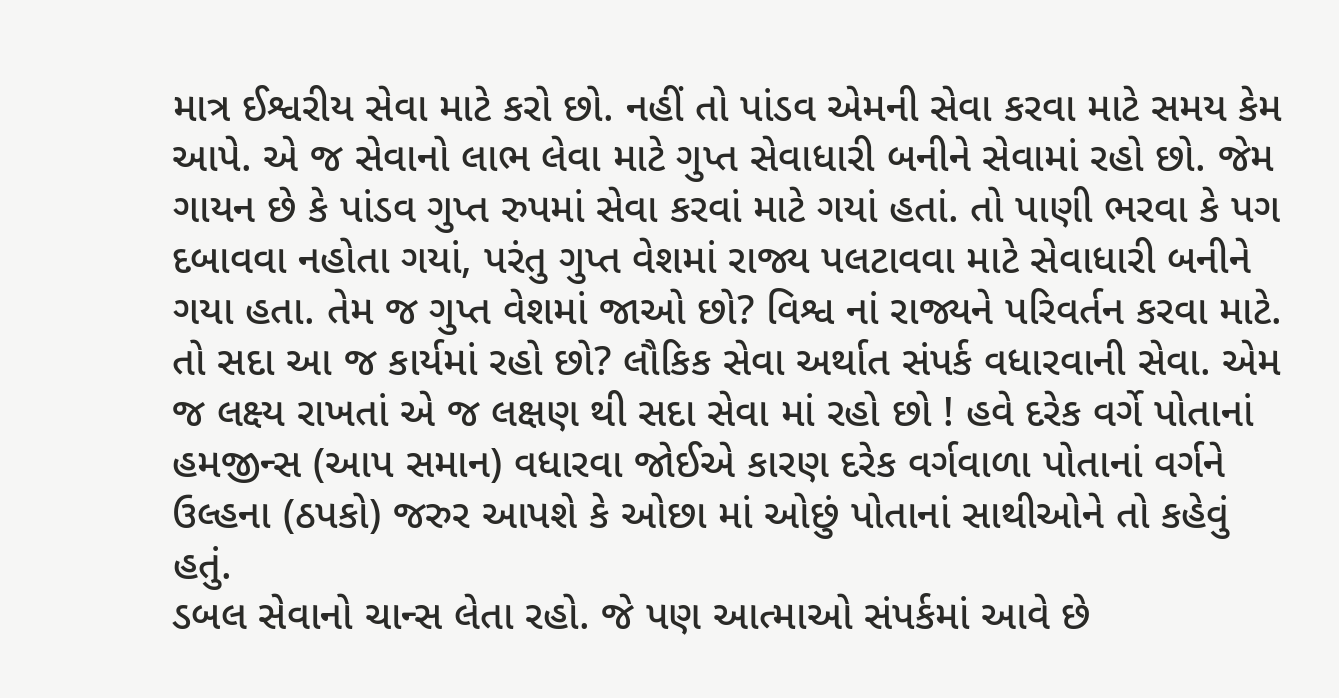માત્ર ઈશ્વરીય સેવા માટે કરો છો. નહીં તો પાંડવ એમની સેવા કરવા માટે સમય કેમ આપે. એ જ સેવાનો લાભ લેવા માટે ગુપ્ત સેવાધારી બનીને સેવામાં રહો છો. જેમ ગાયન છે કે પાંડવ ગુપ્ત રુપમાં સેવા કરવાં માટે ગયાં હતાં. તો પાણી ભરવા કે પગ દબાવવા નહોતા ગયાં, પરંતુ ગુપ્ત વેશમાં રાજ્ય પલટાવવા માટે સેવાધારી બનીને ગયા હતા. તેમ જ ગુપ્ત વેશમાં જાઓ છો? વિશ્વ નાં રાજ્યને પરિવર્તન કરવા માટે. તો સદા આ જ કાર્યમાં રહો છો? લૌકિક સેવા અર્થાત સંપર્ક વધારવાની સેવા. એમ જ લક્ષ્ય રાખતાં એ જ લક્ષણ થી સદા સેવા માં રહો છો ! હવે દરેક વર્ગે પોતાનાં હમજીન્સ (આપ સમાન) વધારવા જોઈએ કારણ દરેક વર્ગવાળા પોતાનાં વર્ગને ઉલ્હના (ઠપકો) જરુર આપશે કે ઓછા માં ઓછું પોતાનાં સાથીઓને તો કહેવું હતું.
ડબલ સેવાનો ચાન્સ લેતા રહો. જે પણ આત્માઓ સંપર્કમાં આવે છે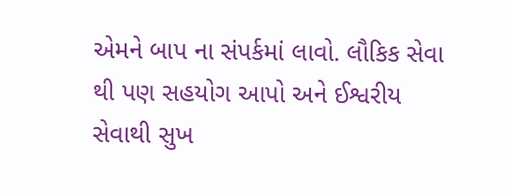એમને બાપ ના સંપર્કમાં લાવો. લૌકિક સેવા થી પણ સહયોગ આપો અને ઈશ્વરીય સેવાથી સુખ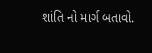શાંતિ નો માર્ગ બતાવો.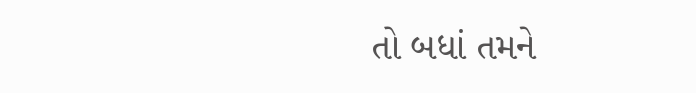તો બધાં તમને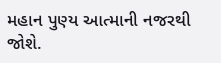મહાન પુણ્ય આત્માની નજરથી જોશે.